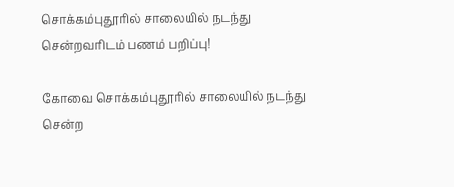சொக்கம்புதூரில் சாலையில் நடந்து சென்றவரிடம் பணம் பறிப்பு!

கோவை சொக்கம்புதூரில் சாலையில் நடந்து சென்ற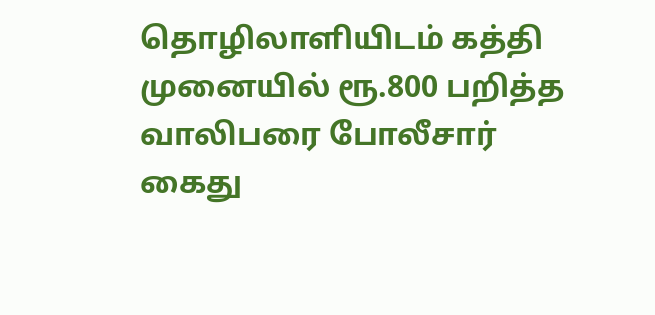தொழிலாளியிடம் கத்தி முனையில் ரூ.800 பறித்த வாலிபரை போலீசார் கைது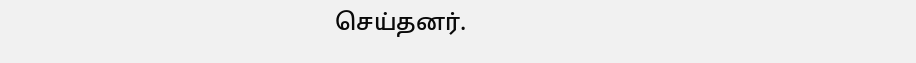செய்தனர்.